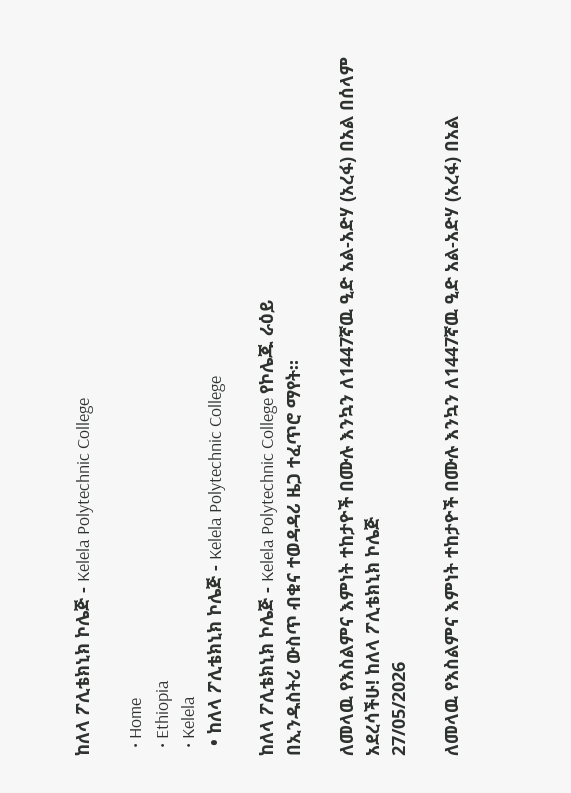ከለላ ፖሊቴክኒክ ኮሌጅ - Kelela Polytechnic College

  • Home
  • Ethiopia
  • Kelela
  • ከለላ ፖሊቴክኒክ ኮሌጅ - Kelela Polytechnic College

ከለላ ፖሊቴክኒክ ኮሌጅ - Kelela Polytechnic College የኮሌጁ ራዕይ
በኢንዱስትሪ ውስጥ ብቁና ተወዳዳሪ ዜጋ ተፈጥሮ ማየት።

ለመላዉ የእስልምና እምነት ተከታዮች በሙሉ እንኳን ለ1447ኛዉ ዒድ አል-አድሃ (አረፋ) በአል በሰላም አደረሳችሁ! ከለላ ፖሊቴክኒክ ኮሌጅ
27/05/2026

ለመላዉ የእስልምና እምነት ተከታዮች በሙሉ እንኳን ለ1447ኛዉ ዒድ አል-አድሃ (አረፋ) በአል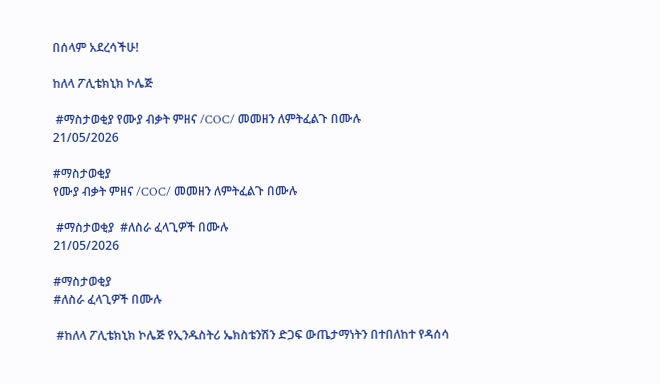በሰላም አደረሳችሁ!

ከለላ ፖሊቴክኒክ ኮሌጅ

 #ማስታወቂያ የሙያ ብቃት ምዘና /COC/ መመዘን ለምትፈልጉ በሙሉ
21/05/2026

#ማስታወቂያ
የሙያ ብቃት ምዘና /COC/ መመዘን ለምትፈልጉ በሙሉ

 #ማስታወቂያ  #ለስራ ፈላጊዎች በሙሉ
21/05/2026

#ማስታወቂያ
#ለስራ ፈላጊዎች በሙሉ

 #ከለላ ፖሊቴክኒክ ኮሌጅ የኢንዱስትሪ ኤክስቴንሽን ድጋፍ ውጤታማነትን በተበለከተ የዳሰሳ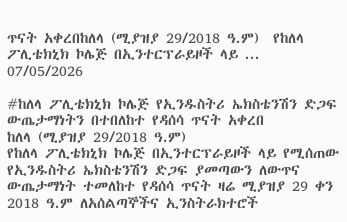ጥናት አቀረበከለላ (ሚያዝያ 29/2018 ዓ.ም)  የከለላ ፖሊቴክኒክ ኮሌጅ በኢንተርፕራይዞች ላይ ...
07/05/2026

#ከለላ ፖሊቴክኒክ ኮሌጅ የኢንዱስትሪ ኤክስቴንሽን ድጋፍ ውጤታማነትን በተበለከተ የዳሰሳ ጥናት አቀረበ
ከለላ (ሚያዝያ 29/2018 ዓ.ም)
የከለላ ፖሊቴክኒክ ኮሌጅ በኢንተርፕራይዞች ላይ የሚሰጠው የኢንዱስትሪ ኤክስቴንሽን ድጋፍ ያመጣውን ለውጥና ውጤታማነት ተመለከተ የዳሰሳ ጥናት ዛሬ ሚያዝያ 29 ቀን 2018 ዓ.ም ለአሰልጣኞችና ኢንስትራክተሮች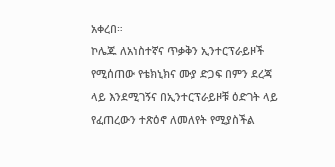አቀረበ።
ኮሌጁ ለአነስተኛና ጥቃቅን ኢንተርፕራይዞች የሚሰጠው የቴክኒክና ሙያ ድጋፍ በምን ደረጃ ላይ እንደሚገኝና በኢንተርፕራይዞቹ ዕድገት ላይ የፈጠረውን ተጽዕኖ ለመለየት የሚያስችል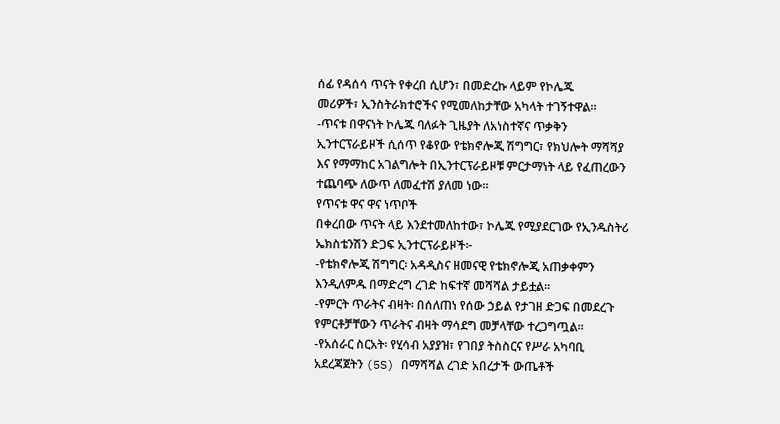ሰፊ የዳሰሳ ጥናት የቀረበ ሲሆን፣ በመድረኩ ላይም የኮሌጁ
መሪዎች፣ ኢንስትራክተሮችና የሚመለከታቸው አካላት ተገኝተዋል።
-ጥናቱ በዋናነት ኮሌጁ ባለፉት ጊዜያት ለአነስተኛና ጥቃቅን ኢንተርፕራይዞች ሲሰጥ የቆየው የቴክኖሎጂ ሽግግር፣ የክህሎት ማሻሻያ እና የማማከር አገልግሎት በኢንተርፕራይዞቹ ምርታማነት ላይ የፈጠረውን ተጨባጭ ለውጥ ለመፈተሽ ያለመ ነው።
የጥናቱ ዋና ዋና ነጥቦች
በቀረበው ጥናት ላይ እንደተመለከተው፣ ኮሌጁ የሚያደርገው የኢንዱስትሪ ኤክስቴንሽን ድጋፍ ኢንተርፕራይዞች፦
-የቴክኖሎጂ ሽግግር፡ አዳዲስና ዘመናዊ የቴክኖሎጂ አጠቃቀምን እንዲለምዱ በማድረግ ረገድ ከፍተኛ መሻሻል ታይቷል።
-የምርት ጥራትና ብዛት፡ በሰለጠነ የሰው ኃይል የታገዘ ድጋፍ በመደረጉ የምርቶቻቸውን ጥራትና ብዛት ማሳደግ መቻላቸው ተረጋግጧል።
-የአሰራር ስርአት፡ የሂሳብ አያያዝ፣ የገበያ ትስስርና የሥራ አካባቢ አደረጃጀትን (5S) በማሻሻል ረገድ አበረታች ውጤቶች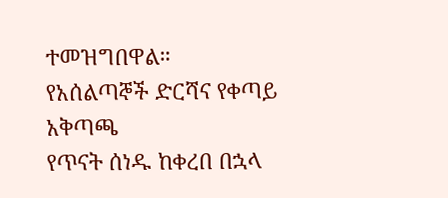ተመዝግበዋል።
የአሰልጣኞች ድርሻና የቀጣይ አቅጣጫ
የጥናት ሰነዱ ከቀረበ በኋላ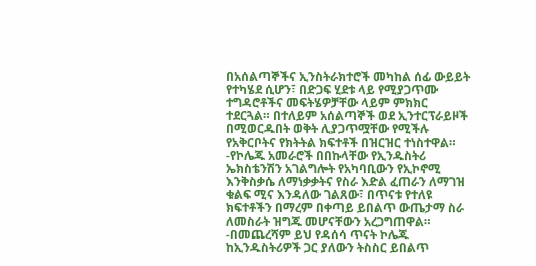በአሰልጣኞችና ኢንስትራክተሮች መካከል ሰፊ ውይይት የተካሄደ ሲሆን፣ በድጋፍ ሂደቱ ላይ የሚያጋጥሙ ተግዳሮቶችና መፍትሄዎቻቸው ላይም ምክክር ተደርጓል። በተለይም አሰልጣኞች ወደ ኢንተርፕራይዞች በሚወርዱበት ወቅት ሊያጋጥሟቸው የሚችሉ የአቅርቦትና የክትትል ክፍተቶች በዝርዝር ተነስተዋል።
-የኮሌጁ አመራሮች በበኩላቸው የኢንዱስትሪ ኤክስቴንሽን አገልግሎት የአካባቢውን የኢኮኖሚ እንቅስቃሴ ለማነቃቃትና የስራ እድል ፈጠራን ለማገዝ ቁልፍ ሚና እንዳለው ገልጸው፣ በጥናቱ የተለዩ ክፍተቶችን በማረም በቀጣይ ይበልጥ ውጤታማ ስራ ለመስራት ዝግጁ መሆናቸውን አረጋግጠዋል።
-በመጨረሻም ይህ የዳሰሳ ጥናት ኮሌጁ ከኢንዱስትሪዎች ጋር ያለውን ትስስር ይበልጥ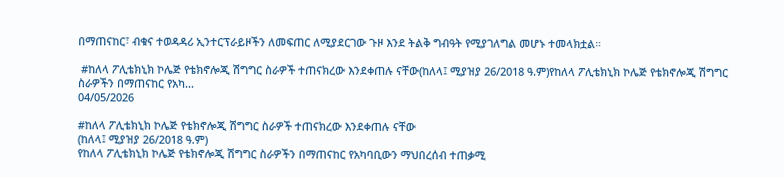በማጠናከር፣ ብቁና ተወዳዳሪ ኢንተርፕራይዞችን ለመፍጠር ለሚያደርገው ጉዞ እንደ ትልቅ ግብዓት የሚያገለግል መሆኑ ተመላክቷል።

 #ከለላ ፖሊቴክኒክ ኮሌጅ የቴክኖሎጂ ሽግግር ስራዎች ተጠናክረው እንደቀጠሉ ናቸው(ከለላ፤ ሚያዝያ 26/2018 ዓ.ም)የከለላ ፖሊቴክኒክ ኮሌጅ የቴክኖሎጂ ሽግግር ስራዎችን በማጠናከር የአካ...
04/05/2026

#ከለላ ፖሊቴክኒክ ኮሌጅ የቴክኖሎጂ ሽግግር ስራዎች ተጠናክረው እንደቀጠሉ ናቸው
(ከለላ፤ ሚያዝያ 26/2018 ዓ.ም)
የከለላ ፖሊቴክኒክ ኮሌጅ የቴክኖሎጂ ሽግግር ስራዎችን በማጠናከር የአካባቢውን ማህበረሰብ ተጠቃሚ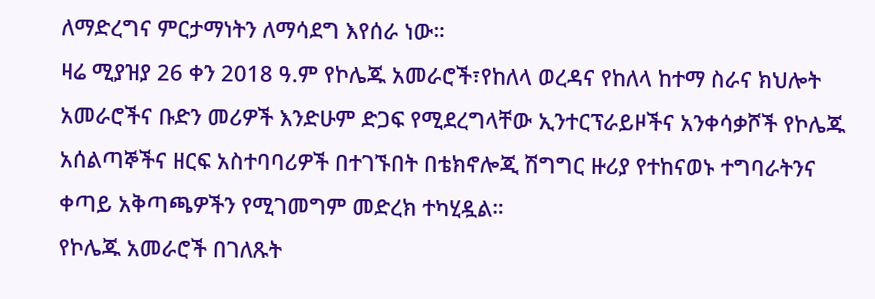ለማድረግና ምርታማነትን ለማሳደግ እየሰራ ነው።
ዛሬ ሚያዝያ 26 ቀን 2018 ዓ.ም የኮሌጁ አመራሮች፣የከለላ ወረዳና የከለላ ከተማ ስራና ክህሎት አመራሮችና ቡድን መሪዎች እንድሁም ድጋፍ የሚደረግላቸው ኢንተርፕራይዞችና አንቀሳቃሾች የኮሌጁ አሰልጣኞችና ዘርፍ አስተባባሪዎች በተገኙበት በቴክኖሎጂ ሽግግር ዙሪያ የተከናወኑ ተግባራትንና ቀጣይ አቅጣጫዎችን የሚገመግም መድረክ ተካሂዷል።
የኮሌጁ አመራሮች በገለጹት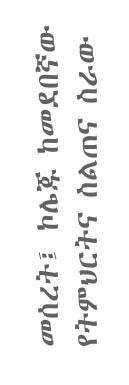መሰረት፤ ኮሌጁ ከመደበኛው የትምህርትና ስልጠና ስራው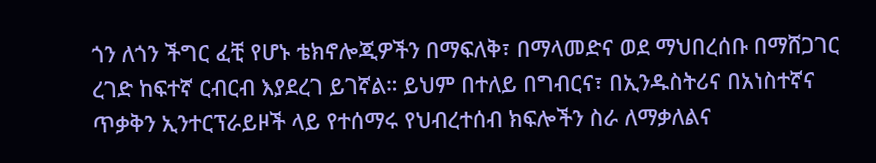ጎን ለጎን ችግር ፈቺ የሆኑ ቴክኖሎጂዎችን በማፍለቅ፣ በማላመድና ወደ ማህበረሰቡ በማሸጋገር ረገድ ከፍተኛ ርብርብ እያደረገ ይገኛል። ይህም በተለይ በግብርና፣ በኢንዱስትሪና በአነስተኛና ጥቃቅን ኢንተርፕራይዞች ላይ የተሰማሩ የህብረተሰብ ክፍሎችን ስራ ለማቃለልና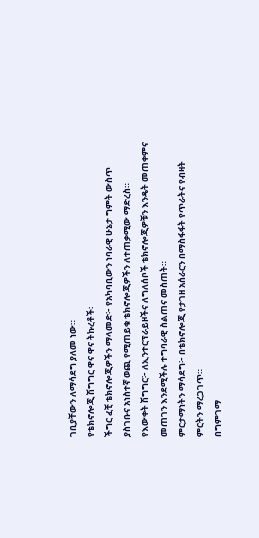ገቢያቸውን ለማሳደግ ያለመ ነው።
የቴክኖሎጂ ሽግግር ዋና ዋና ትኩረቶች፡
ችግር ፈቺ ቴክኖሎጂዎችን ማላመድ፦ የአካባቢውን ነባራዊ ሁኔታ ግምት ውስጥ ያስገቡና አነስተኛ ወጪ የሚጠይቁ ቴክኖሎጂዎችን ለተጠቃሚው ማድረስ።
የእውቀት ሽግግር፦ ለኢንተርፕራይዞችና ለግለሰቦች ቴክኖሎጂዎቹን እንዴት መጠቀምና መጠገን እንደሚችሉ ተግባራዊ ስልጠና መስጠት።
ምርታማነትን ማሳደግ፦ በቴክኖሎጂ የታገዘ አሰራርን በማስፋፋት የጥራትና የብዛት ምርትን ማረጋገጥ።
በግምገማ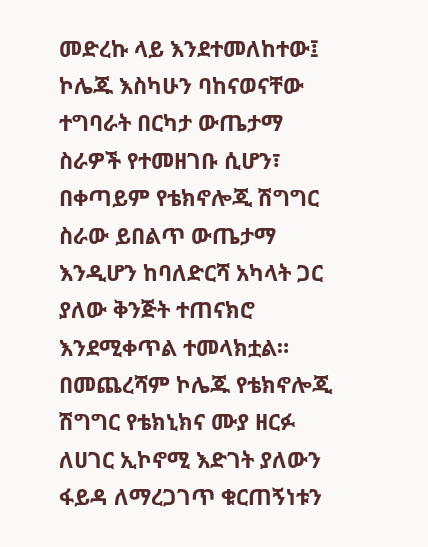መድረኩ ላይ እንደተመለከተው፤ ኮሌጁ እስካሁን ባከናወናቸው ተግባራት በርካታ ውጤታማ ስራዎች የተመዘገቡ ሲሆን፣ በቀጣይም የቴክኖሎጂ ሽግግር ስራው ይበልጥ ውጤታማ እንዲሆን ከባለድርሻ አካላት ጋር ያለው ቅንጅት ተጠናክሮ እንደሚቀጥል ተመላክቷል።
በመጨረሻም ኮሌጁ የቴክኖሎጂ ሽግግር የቴክኒክና ሙያ ዘርፉ ለሀገር ኢኮኖሚ እድገት ያለውን ፋይዳ ለማረጋገጥ ቁርጠኝነቱን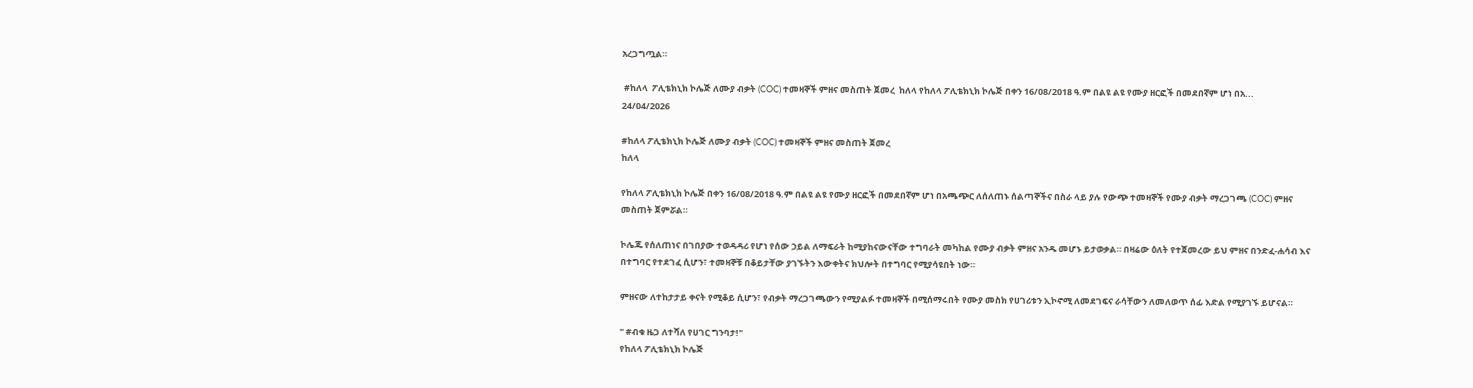አረጋግጧል።

 #ከለላ  ፖሊቴክኒክ ኮሌጅ ለሙያ ብቃት (COC) ተመዛኞች ምዘና መስጠት ጀመረ  ከለላ የከለላ ፖሊቴክኒክ ኮሌጅ በቀን 16/08/2018 ዓ.ም በልዩ ልዩ የሙያ ዘርፎች በመደበኛም ሆነ በአ...
24/04/2026

#ከለላ ፖሊቴክኒክ ኮሌጅ ለሙያ ብቃት (COC) ተመዛኞች ምዘና መስጠት ጀመረ
ከለላ

የከለላ ፖሊቴክኒክ ኮሌጅ በቀን 16/08/2018 ዓ.ም በልዩ ልዩ የሙያ ዘርፎች በመደበኛም ሆነ በአጫጭር ለሰለጠኑ ሰልጣኞችና በስራ ላይ ያሉ የውጭ ተመዛኞች የሙያ ብቃት ማረጋገጫ (COC) ምዘና መስጠት ጀምሯል።

ኮሌጁ የሰለጠነና በገበያው ተወዳዳሪ የሆነ የሰው ኃይል ለማፍራት ከሚያከናውናቸው ተግባራት መካከል የሙያ ብቃት ምዘና አንዱ መሆኑ ይታወቃል። በዛሬው ዕለት የተጀመረው ይህ ምዘና በንድፈ-ሐሳብ እና በተግባር የተደገፈ ሲሆን፣ ተመዛኞቹ በቆይታቸው ያገኙትን እውቀትና ክህሎት በተግባር የሚያሳዩበት ነው።

ምዘናው ለተከታታይ ቀናት የሚቆይ ሲሆን፣ የብቃት ማረጋገጫውን የሚያልፉ ተመዛኞች በሚሰማሩበት የሙያ መስክ የሀገሪቱን ኢኮኖሚ ለመደገፍና ራሳቸውን ለመለወጥ ሰፊ እድል የሚያገኙ ይሆናል።

" #ብቁ ዜጋ ለተሻለ የሀገር ግንባታ!"
የከለላ ፖሊቴክኒክ ኮሌጅ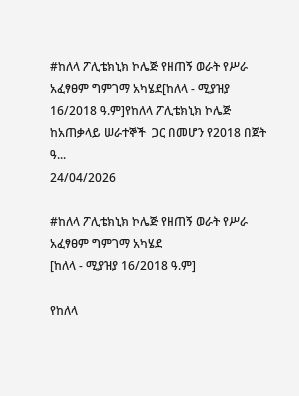#ከለላ ፖሊቴክኒክ ኮሌጅ የዘጠኝ ወራት የሥራ አፈፃፀም ግምገማ አካሄደ[ከለላ - ሚያዝያ 16/2018 ዓ.ም]የከለላ ፖሊቴክኒክ ኮሌጅ ከአጠቃላይ ሠራተኞች  ጋር በመሆን የ2018 በጀት ዓ...
24/04/2026

#ከለላ ፖሊቴክኒክ ኮሌጅ የዘጠኝ ወራት የሥራ አፈፃፀም ግምገማ አካሄደ
[ከለላ - ሚያዝያ 16/2018 ዓ.ም]

የከለላ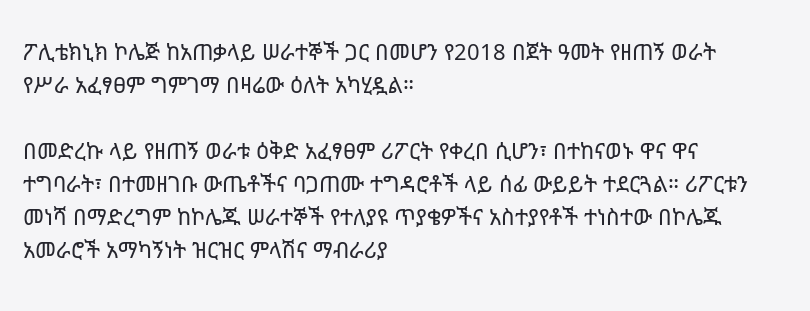ፖሊቴክኒክ ኮሌጅ ከአጠቃላይ ሠራተኞች ጋር በመሆን የ2018 በጀት ዓመት የዘጠኝ ወራት የሥራ አፈፃፀም ግምገማ በዛሬው ዕለት አካሂዷል።

በመድረኩ ላይ የዘጠኝ ወራቱ ዕቅድ አፈፃፀም ሪፖርት የቀረበ ሲሆን፣ በተከናወኑ ዋና ዋና ተግባራት፣ በተመዘገቡ ውጤቶችና ባጋጠሙ ተግዳሮቶች ላይ ሰፊ ውይይት ተደርጓል። ሪፖርቱን መነሻ በማድረግም ከኮሌጁ ሠራተኞች የተለያዩ ጥያቄዎችና አስተያየቶች ተነስተው በኮሌጁ አመራሮች አማካኝነት ዝርዝር ምላሽና ማብራሪያ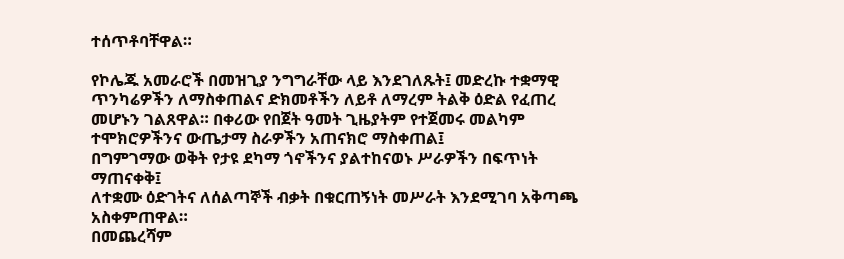ተሰጥቶባቸዋል።

የኮሌጁ አመራሮች በመዝጊያ ንግግራቸው ላይ እንደገለጹት፤ መድረኩ ተቋማዊ ጥንካሬዎችን ለማስቀጠልና ድክመቶችን ለይቶ ለማረም ትልቅ ዕድል የፈጠረ መሆኑን ገልጸዋል። በቀሪው የበጀት ዓመት ጊዜያትም የተጀመሩ መልካም ተሞክሮዎችንና ውጤታማ ስራዎችን አጠናክሮ ማስቀጠል፤
በግምገማው ወቅት የታዩ ደካማ ጎኖችንና ያልተከናወኑ ሥራዎችን በፍጥነት ማጠናቀቅ፤
ለተቋሙ ዕድገትና ለሰልጣኞች ብቃት በቁርጠኝነት መሥራት እንደሚገባ አቅጣጫ አስቀምጠዋል።
በመጨረሻም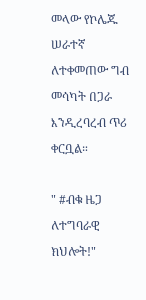መላው የኮሌጁ ሠራተኛ ለተቀመጠው ግብ መሳካት በጋራ እንዲረባረብ ጥሪ ቀርቧል።

" #ብቁ ዜጋ ለተግባራዊ ክህሎት!"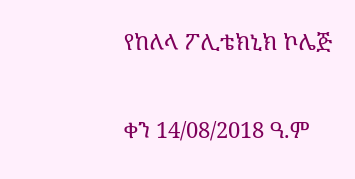የከለላ ፖሊቴክኒክ ኮሌጅ

ቀን 14/08/2018 ዓ.ም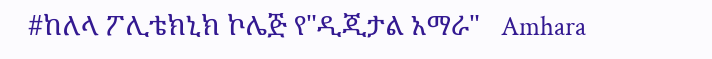#ከለላ ፖሊቴክኒክ ኮሌጅ የ"ዲጂታል አማራ"   Amhara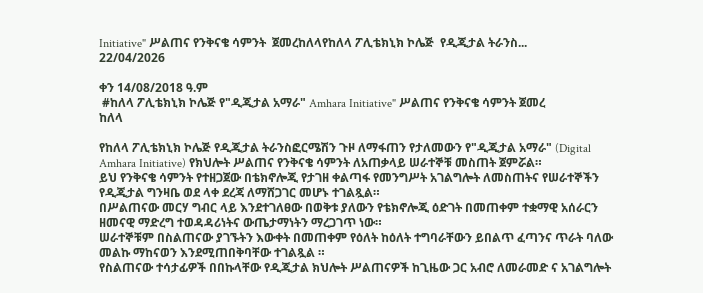Initiative" ሥልጠና የንቅናቄ ሳምንት  ጀመረከለላየከለላ ፖሊቴክኒክ ኮሌጅ  የዲጂታል ትራንስ...
22/04/2026

ቀን 14/08/2018 ዓ.ም
 #ከለላ ፖሊቴክኒክ ኮሌጅ የ"ዲጂታል አማራ" Amhara Initiative" ሥልጠና የንቅናቄ ሳምንት ጀመረ
ከለላ

የከለላ ፖሊቴክኒክ ኮሌጅ የዲጂታል ትራንስፎርሜሽን ጉዞ ለማፋጠን የታለመውን የ"ዲጂታል አማራ" (Digital Amhara Initiative) የክህሎት ሥልጠና የንቅናቄ ሳምንት ለአጠቃላይ ሠራተኞቹ መስጠት ጀምሯል።
ይህ የንቅናቄ ሳምንት የተዘጋጀው በቴክኖሎጂ የታገዘ ቀልጣፋ የመንግሥት አገልግሎት ለመስጠትና የሠራተኞችን የዲጂታል ግንዛቤ ወደ ላቀ ደረጃ ለማሸጋገር መሆኑ ተገልጿል።
በሥልጠናው መርሃ ግብር ላይ እንደተገለፀው በወቅቱ ያለውን የቴክኖሎጂ ዕድገት በመጠቀም ተቋማዊ አሰራርን ዘመናዊ ማድረግ ተወዳዳሪነትና ውጤታማነትን ማረጋገጥ ነው።
ሠራተኞቹም በስልጠናው ያገኙትን እውቀት በመጠቀም የዕለት ከዕለት ተግባራቸውን ይበልጥ ፈጣንና ጥራት ባለው መልኩ ማከናወን እንደሚጠበቅባቸው ተገልጿል ።
የስልጠናው ተሳታፊዎች በበኩላቸው የዲጂታል ክህሎት ሥልጠናዎች ከጊዜው ጋር አብሮ ለመራመድ ና አገልግሎት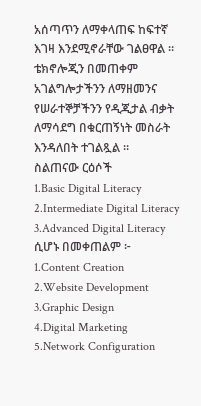አሰጣጥን ለማቀላጠፍ ከፍተኛ እገዛ እንደሚኖራቸው ገልፀዋል ።
ቴክኖሎጂን በመጠቀም አገልግሎታችንን ለማዘመንና የሠራተኞቻችንን የዲጂታል ብቃት ለማሳደግ በቁርጠኝነት መስራት እንዳለበት ተገልጿል ።
ስልጠናው ርዕሶች
1.Basic Digital Literacy
2.Intermediate Digital Literacy
3.Advanced Digital Literacy ሲሆኑ በመቀጠልም ፦
1.Content Creation
2.Website Development
3.Graphic Design
4.Digital Marketing
5.Network Configuration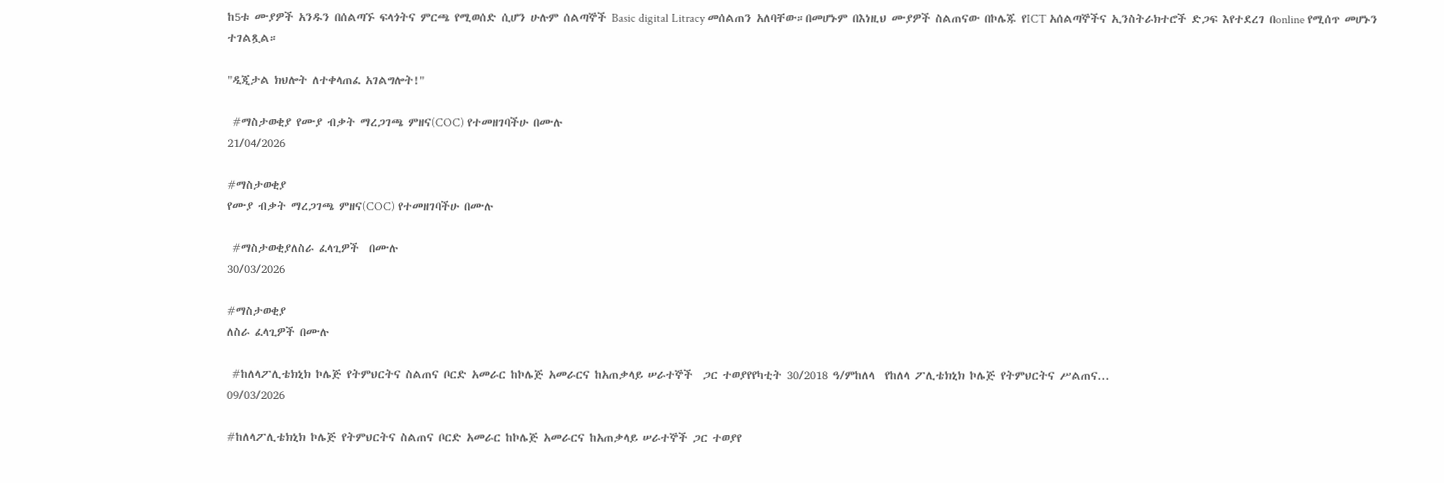ከ5ቱ ሙያዎች አንዱን በሰልጣኙ ፍላጎትና ምርጫ የሚወሰድ ሲሆን ሁሉም ሰልጣኞች Basic digital Litracy መሰልጠን አለባቸው።በመሆኑም በእነዚህ ሙያዎች ስልጠናው በኮሌጁ የICT አሰልጣኞችና ኢንስትራክተሮች ድጋፍ እየተደረገ በonline የሚሰጥ መሆኑን ተገልጿል።

"ዲጂታል ክህሎት ለተቀላጠፈ አገልግሎት!"

 #ማስታወቂያ የሙያ ብቃት ማረጋገጫ ምዘና(COC) የተመዘገባችሁ በሙሉ
21/04/2026

#ማስታወቂያ
የሙያ ብቃት ማረጋገጫ ምዘና(COC) የተመዘገባችሁ በሙሉ

 #ማስታወቂያለስራ ፈላጊዎች  በሙሉ
30/03/2026

#ማስታወቂያ
ለስራ ፈላጊዎች በሙሉ

 #ከለላፖሊቴክኒክ ኮሌጅ የትምህርትና ስልጠና ቦርድ አመራር ከኮሌጅ አመራርና ከአጠቃላይ ሠራተኞች  ጋር ተወያየየካቲት 30/2018 ዓ/ምከለላ  የከለላ ፖሊቴክኒክ ኮሌጅ የትምህርትና ሥልጠና...
09/03/2026

#ከለላፖሊቴክኒክ ኮሌጅ የትምህርትና ስልጠና ቦርድ አመራር ከኮሌጅ አመራርና ከአጠቃላይ ሠራተኞች ጋር ተወያየ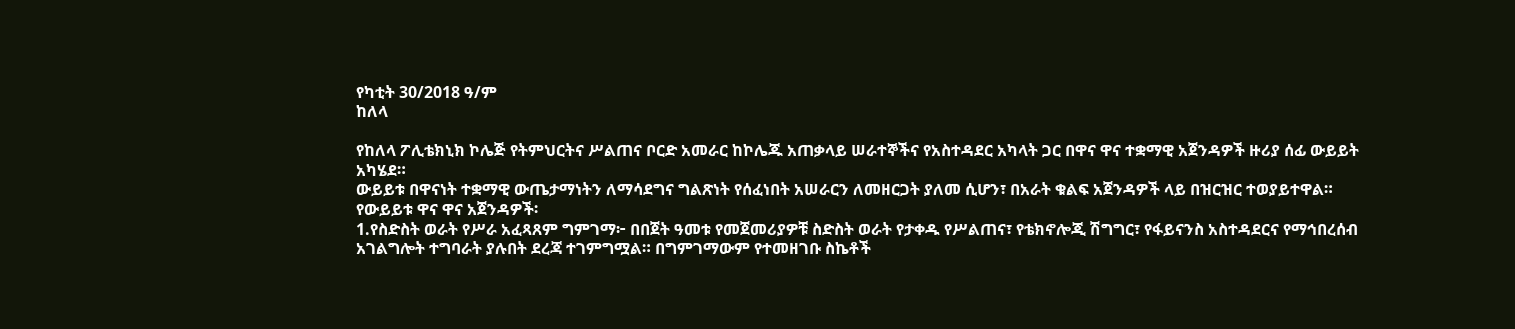የካቲት 30/2018 ዓ/ም
ከለላ

የከለላ ፖሊቴክኒክ ኮሌጅ የትምህርትና ሥልጠና ቦርድ አመራር ከኮሌጁ አጠቃላይ ሠራተኞችና የአስተዳደር አካላት ጋር በዋና ዋና ተቋማዊ አጀንዳዎች ዙሪያ ሰፊ ውይይት አካሄደ።
ውይይቱ በዋናነት ተቋማዊ ውጤታማነትን ለማሳደግና ግልጽነት የሰፈነበት አሠራርን ለመዘርጋት ያለመ ሲሆን፣ በአራት ቁልፍ አጀንዳዎች ላይ በዝርዝር ተወያይተዋል።
የውይይቱ ዋና ዋና አጀንዳዎች፡
1.የስድስት ወራት የሥራ አፈጻጸም ግምገማ፦ በበጀት ዓመቱ የመጀመሪያዎቹ ስድስት ወራት የታቀዱ የሥልጠና፣ የቴክኖሎጂ ሽግግር፣ የፋይናንስ አስተዳደርና የማኅበረሰብ አገልግሎት ተግባራት ያሉበት ደረጃ ተገምግሟል። በግምገማውም የተመዘገቡ ስኬቶች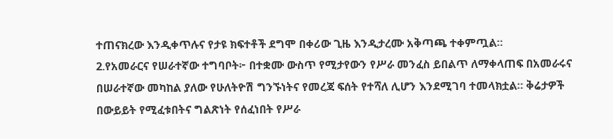ተጠናክረው እንዲቀጥሉና የታዩ ክፍተቶች ደግሞ በቀሪው ጊዜ እንዲታረሙ አቅጣጫ ተቀምጧል።
2.የአመራርና የሠራተኛው ተግባቦት፦ በተቋሙ ውስጥ የሚታየውን የሥራ መንፈስ ይበልጥ ለማቀላጠፍ በአመራሩና በሠራተኛው መካከል ያለው የሁለትዮሽ ግንኙነትና የመረጃ ፍሰት የተሻለ ሊሆን እንደሚገባ ተመላክቷል። ቅሬታዎች በውይይት የሚፈቱበትና ግልጽነት የሰፈነበት የሥራ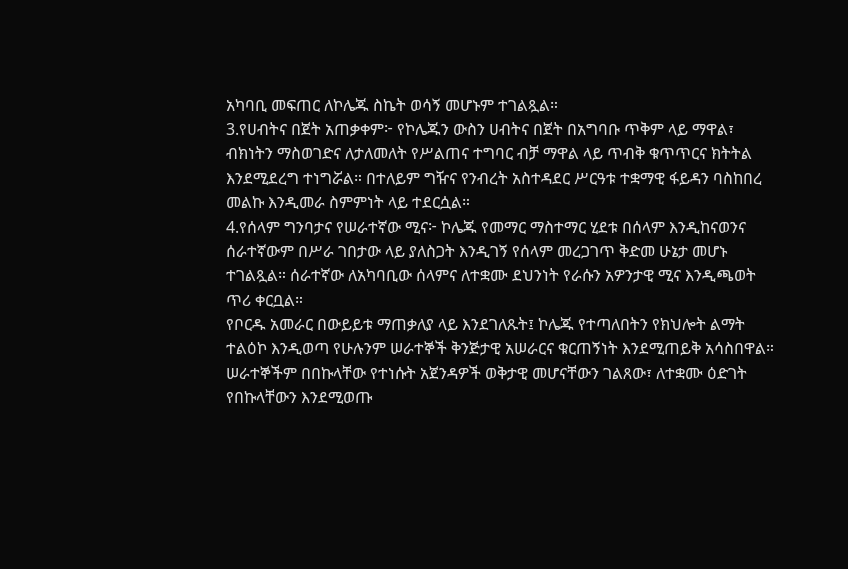አካባቢ መፍጠር ለኮሌጁ ስኬት ወሳኝ መሆኑም ተገልጿል።
3.የሀብትና በጀት አጠቃቀም፦ የኮሌጁን ውስን ሀብትና በጀት በአግባቡ ጥቅም ላይ ማዋል፣ ብክነትን ማስወገድና ለታለመለት የሥልጠና ተግባር ብቻ ማዋል ላይ ጥብቅ ቁጥጥርና ክትትል እንደሚደረግ ተነግሯል። በተለይም ግዥና የንብረት አስተዳደር ሥርዓቱ ተቋማዊ ፋይዳን ባስከበረ መልኩ እንዲመራ ስምምነት ላይ ተደርሷል።
4.የሰላም ግንባታና የሠራተኛው ሚና፦ ኮሌጁ የመማር ማስተማር ሂደቱ በሰላም እንዲከናወንና ሰራተኛውም በሥራ ገበታው ላይ ያለስጋት እንዲገኝ የሰላም መረጋገጥ ቅድመ ሁኔታ መሆኑ ተገልጿል። ሰራተኛው ለአካባቢው ሰላምና ለተቋሙ ደህንነት የራሱን አዎንታዊ ሚና እንዲጫወት ጥሪ ቀርቧል።
የቦርዱ አመራር በውይይቱ ማጠቃለያ ላይ እንደገለጹት፤ ኮሌጁ የተጣለበትን የክህሎት ልማት ተልዕኮ እንዲወጣ የሁሉንም ሠራተኞች ቅንጅታዊ አሠራርና ቁርጠኝነት እንደሚጠይቅ አሳስበዋል። ሠራተኞችም በበኩላቸው የተነሱት አጀንዳዎች ወቅታዊ መሆናቸውን ገልጸው፣ ለተቋሙ ዕድገት የበኩላቸውን እንደሚወጡ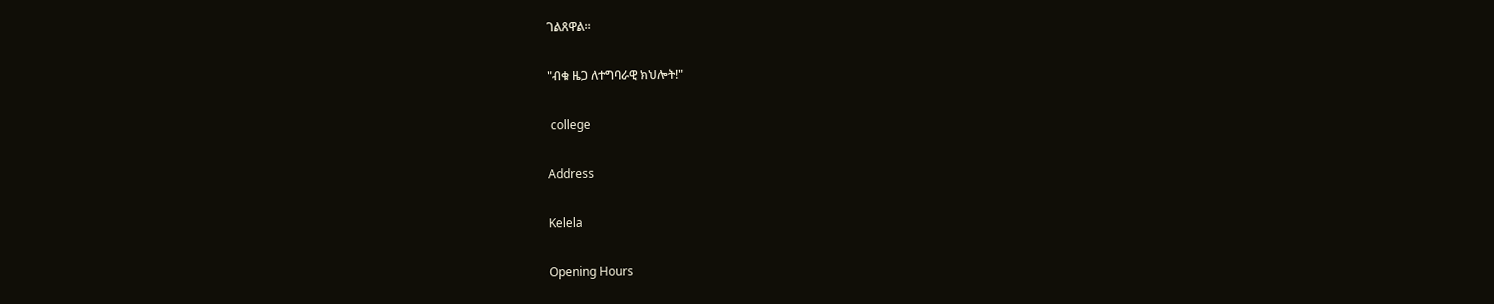ገልጸዋል።

"ብቁ ዜጋ ለተግባራዊ ክህሎት!"

 college

Address

Kelela

Opening Hours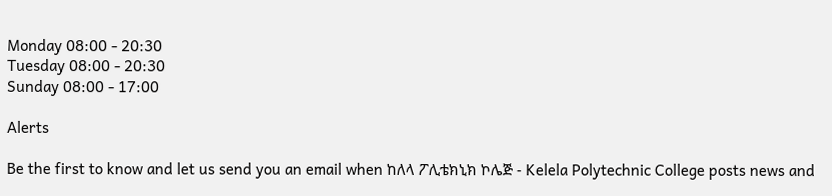Monday 08:00 - 20:30
Tuesday 08:00 - 20:30
Sunday 08:00 - 17:00

Alerts

Be the first to know and let us send you an email when ከለላ ፖሊቴክኒክ ኮሌጅ - Kelela Polytechnic College posts news and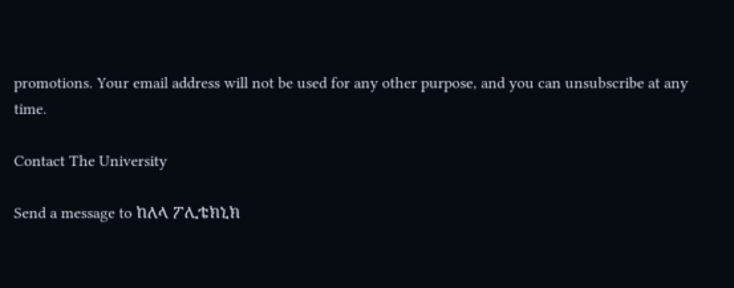promotions. Your email address will not be used for any other purpose, and you can unsubscribe at any time.

Contact The University

Send a message to ከለላ ፖሊቴክኒክ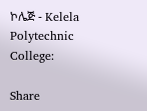ኮሌጅ - Kelela Polytechnic College:

Share